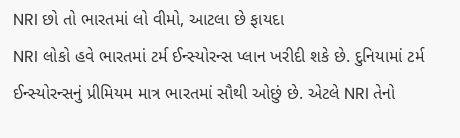NRI છો તો ભારતમાં લો વીમો, આટલા છે ફાયદા
NRI લોકો હવે ભારતમાં ટર્મ ઈન્સ્યોરન્સ પ્લાન ખરીદી શકે છે. દુનિયામાં ટર્મ ઈન્સ્યોરન્સનું પ્રીમિયમ માત્ર ભારતમાં સૌથી ઓછું છે. એટલે NRI તેનો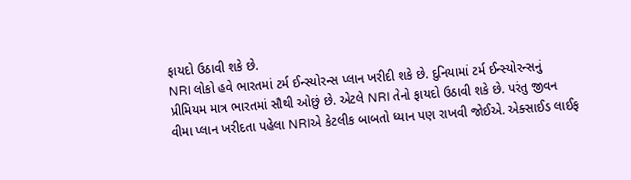ફાયદો ઉઠાવી શકે છે.
NRI લોકો હવે ભારતમાં ટર્મ ઈન્સ્યોરન્સ પ્લાન ખરીદી શકે છે. દુનિયામાં ટર્મ ઈન્સ્યોરન્સનું પ્રીમિયમ માત્ર ભારતમાં સૌથી ઓછું છે. એટલે NRI તેનો ફાયદો ઉઠાવી શકે છે. પરંતુ જીવન વીમા પ્લાન ખરીદતા પહેલા NRIએ કેટલીક બાબતો ધ્યાન પણ રાખવી જોઈએ. એક્સાઈડ લાઈફ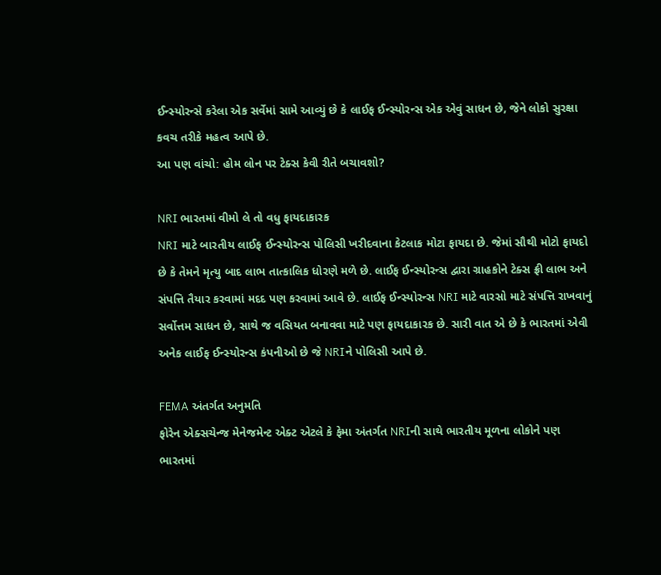ઈન્સ્યોરન્સે કરેલા એક સર્વેમાં સામે આવ્યું છે કે લાઈફ ઈન્સ્યોરન્સ એક એવું સાધન છે, જેને લોકો સુરક્ષા કવચ તરીકે મહત્વ આપે છે.
આ પણ વાંચો: હોમ લોન પર ટેક્સ કેવી રીતે બચાવશો?

NRI ભારતમાં વીમો લે તો વધુ ફાયદાકારક
NRI માટે બારતીય લાઈફ ઈન્સ્યોરન્સ પોલિસી ખરીદવાના કેટલાક મોટા ફાયદા છે. જેમાં સૌથી મોટો ફાયદો છે કે તેમને મૃત્યુ બાદ લાભ તાત્કાલિક ધોરણે મળે છે. લાઈફ ઈન્સ્યોરન્સ દ્વારા ગ્રાહકોને ટેક્સ ફ્રી લાભ અને સંપત્તિ તૈયાર કરવામાં મદદ પણ કરવામાં આવે છે. લાઈફ ઈન્સ્યોરન્સ NRI માટે વારસો માટે સંપત્તિ રાખવાનું સર્વોત્તમ સાધન છે, સાથે જ વસિયત બનાવવા માટે પણ ફાયદાકારક છે. સારી વાત એ છે કે ભારતમાં એવી અનેક લાઈફ ઈન્સ્યોરન્સ કંપનીઓ છે જે NRIને પોલિસી આપે છે.

FEMA અંતર્ગત અનુમતિ
ફોરેન એક્સચેન્જ મેનેજમેન્ટ એક્ટ એટલે કે ફેમા અંતર્ગત NRIની સાથે ભારતીય મૂળના લોકોને પણ ભારતમાં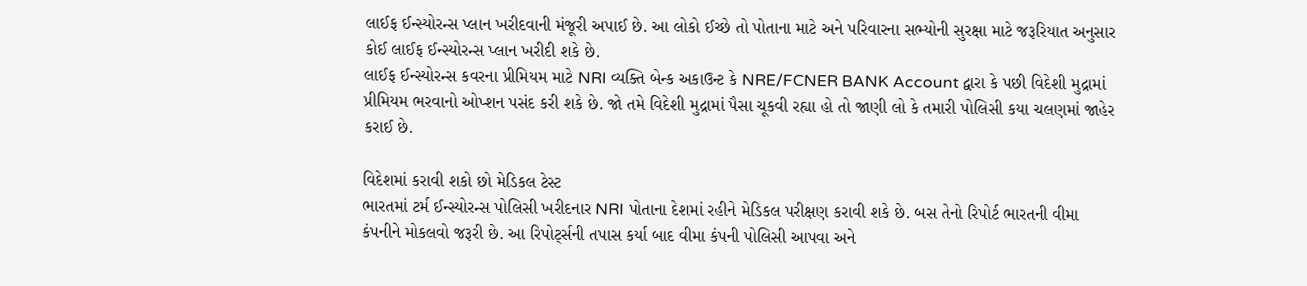લાઈફ ઈન્સ્યોરન્સ પ્લાન ખરીદવાની મંજૂરી અપાઈ છે. આ લોકો ઈચ્છે તો પોતાના માટે અને પરિવારના સભ્યોની સુરક્ષા માટે જરૂરિયાત અનુસાર કોઈ લાઈફ ઈન્સ્યોરન્સ પ્લાન ખરીદી શકે છે.
લાઈફ ઈન્સ્યોરન્સ કવરના પ્રીમિયમ માટે NRI વ્યક્તિ બેન્ક અકાઉન્ટ કે NRE/FCNER BANK Account દ્વારા કે પછી વિદેશી મુદ્રામાં પ્રીમિયમ ભરવાનો ઓપ્શન પસંદ કરી શકે છે. જો તમે વિદેશી મુદ્રામાં પૈસા ચૂકવી રહ્યા હો તો જાણી લો કે તમારી પોલિસી કયા ચલણમાં જાહેર કરાઈ છે.

વિદેશમાં કરાવી શકો છો મેડિકલ ટેસ્ટ
ભારતમાં ટર્મ ઈન્સ્યોરન્સ પોલિસી ખરીદનાર NRI પોતાના દેશમાં રહીને મેડિકલ પરીક્ષણ કરાવી શકે છે. બસ તેનો રિપોર્ટ ભારતની વીમા કંપનીને મોકલવો જરૂરી છે. આ રિપોર્ટ્સની તપાસ કર્યા બાદ વીમા કંપની પોલિસી આપવા અને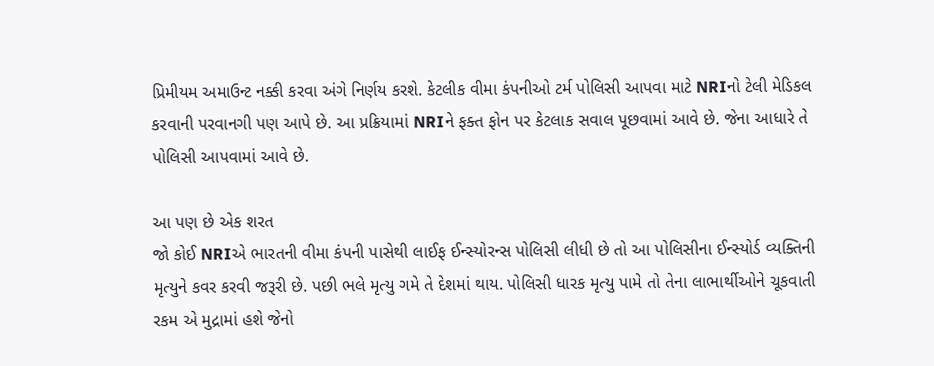પ્રિમીયમ અમાઉન્ટ નક્કી કરવા અંગે નિર્ણય કરશે. કેટલીક વીમા કંપનીઓ ટર્મ પોલિસી આપવા માટે NRIનો ટેલી મેડિકલ કરવાની પરવાનગી પણ આપે છે. આ પ્રક્રિયામાં NRIને ફક્ત ફોન પર કેટલાક સવાલ પૂછવામાં આવે છે. જેના આધારે તે પોલિસી આપવામાં આવે છે.

આ પણ છે એક શરત
જો કોઈ NRIએ ભારતની વીમા કંપની પાસેથી લાઈફ ઈન્સ્યોરન્સ પોલિસી લીધી છે તો આ પોલિસીના ઈન્સ્યોર્ડ વ્યક્તિની મૃત્યુને કવર કરવી જરૂરી છે. પછી ભલે મૃત્યુ ગમે તે દેશમાં થાય. પોલિસી ધારક મૃત્યુ પામે તો તેના લાભાર્થીઓને ચૂકવાતી રકમ એ મુદ્રામાં હશે જેનો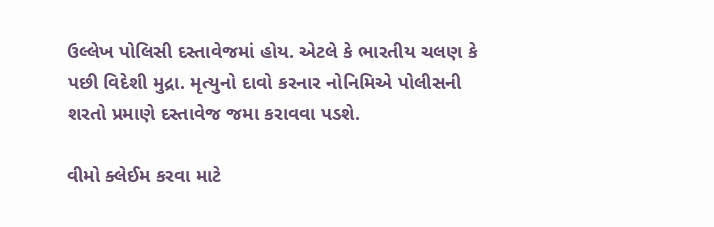ઉલ્લેખ પોલિસી દસ્તાવેજમાં હોય. એટલે કે ભારતીય ચલણ કે પછી વિદેશી મુદ્રા. મૃત્યુનો દાવો કરનાર નોનિમિએ પોલીસની શરતો પ્રમાણે દસ્તાવેજ જમા કરાવવા પડશે.

વીમો ક્લેઈમ કરવા માટે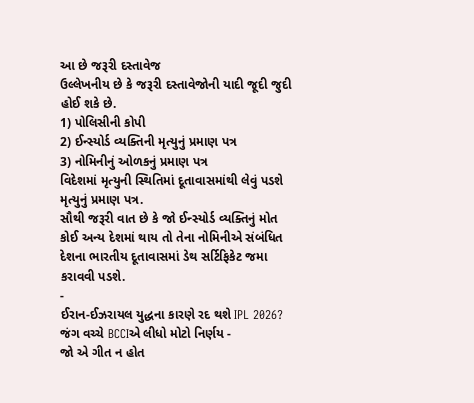આ છે જરૂરી દસ્તાવેજ
ઉલ્લેખનીય છે કે જરૂરી દસ્તાવેજોની યાદી જૂદી જુદી હોઈ શકે છે.
1) પોલિસીની કોપી
2) ઈન્સ્યોર્ડ વ્યક્તિની મૃત્યુનું પ્રમાણ પત્ર
3) નોમિનીનું ઓળકનું પ્રમાણ પત્ર
વિદેશમાં મૃત્યુની સ્થિતિમાં દૂતાવાસમાંથી લેવું પડશે મૃત્યુનું પ્રમાણ પત્ર.
સૌથી જરૂરી વાત છે કે જો ઈન્સ્યોર્ડ વ્યક્તિનું મોત કોઈ અન્ય દેશમાં થાય તો તેના નોમિનીએ સંબંધિત દેશના ભારતીય દૂતાવાસમાં ડેથ સર્ટિફિકેટ જમા કરાવવી પડશે.
-
ઈરાન-ઈઝરાયલ યુદ્ધના કારણે રદ થશે IPL 2026? જંગ વચ્ચે BCCIએ લીધો મોટો નિર્ણય -
જો એ ગીત ન હોત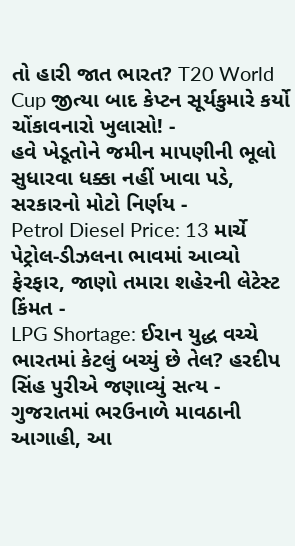તો હારી જાત ભારત? T20 World Cup જીત્યા બાદ કેપ્ટન સૂર્યકુમારે કર્યો ચોંકાવનારો ખુલાસો! -
હવે ખેડૂતોને જમીન માપણીની ભૂલો સુધારવા ધક્કા નહીં ખાવા પડે, સરકારનો મોટો નિર્ણય -
Petrol Diesel Price: 13 માર્ચે પેટ્રોલ-ડીઝલના ભાવમાં આવ્યો ફેરફાર, જાણો તમારા શહેરની લેટેસ્ટ કિંમત -
LPG Shortage: ઈરાન યુદ્ધ વચ્ચે ભારતમાં કેટલું બચ્યું છે તેલ? હરદીપ સિંહ પુરીએ જણાવ્યું સત્ય -
ગુજરાતમાં ભરઉનાળે માવઠાની આગાહી, આ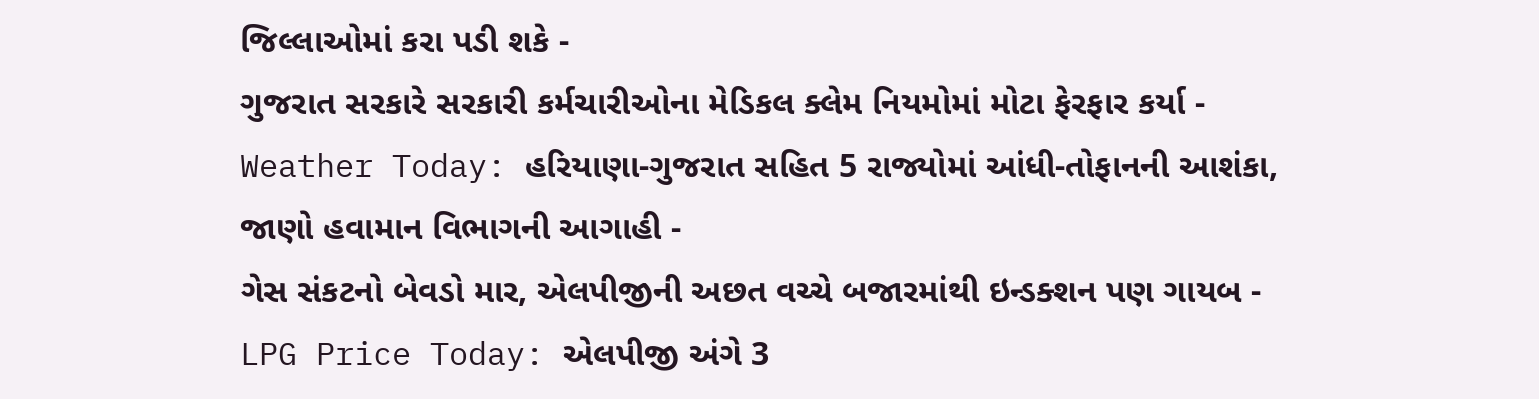જિલ્લાઓમાં કરા પડી શકે -
ગુજરાત સરકારે સરકારી કર્મચારીઓના મેડિકલ ક્લેમ નિયમોમાં મોટા ફેરફાર કર્યા -
Weather Today: હરિયાણા-ગુજરાત સહિત 5 રાજ્યોમાં આંધી-તોફાનની આશંકા, જાણો હવામાન વિભાગની આગાહી -
ગેસ સંકટનો બેવડો માર, એલપીજીની અછત વચ્ચે બજારમાંથી ઇન્ડક્શન પણ ગાયબ -
LPG Price Today: એલપીજી અંગે 3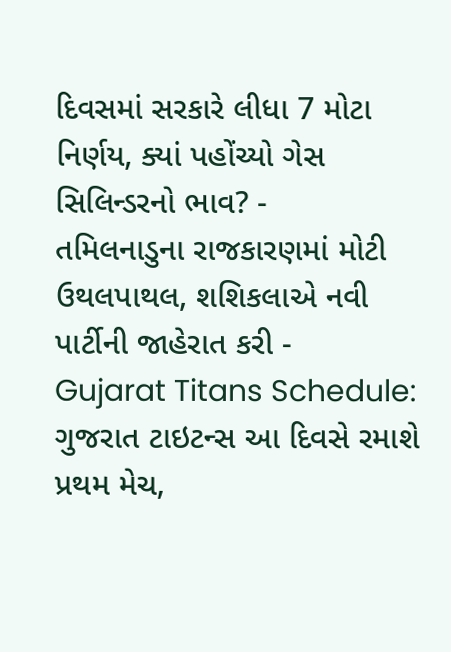દિવસમાં સરકારે લીધા 7 મોટા નિર્ણય, ક્યાં પહોંચ્યો ગેસ સિલિન્ડરનો ભાવ? -
તમિલનાડુના રાજકારણમાં મોટી ઉથલપાથલ, શશિકલાએ નવી પાર્ટીની જાહેરાત કરી -
Gujarat Titans Schedule: ગુજરાત ટાઇટન્સ આ દિવસે રમાશે પ્રથમ મેચ,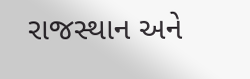રાજસ્થાન અને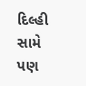દિલ્હી સામે પણ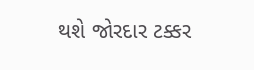થશે જોરદાર ટક્કર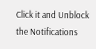Click it and Unblock the Notifications